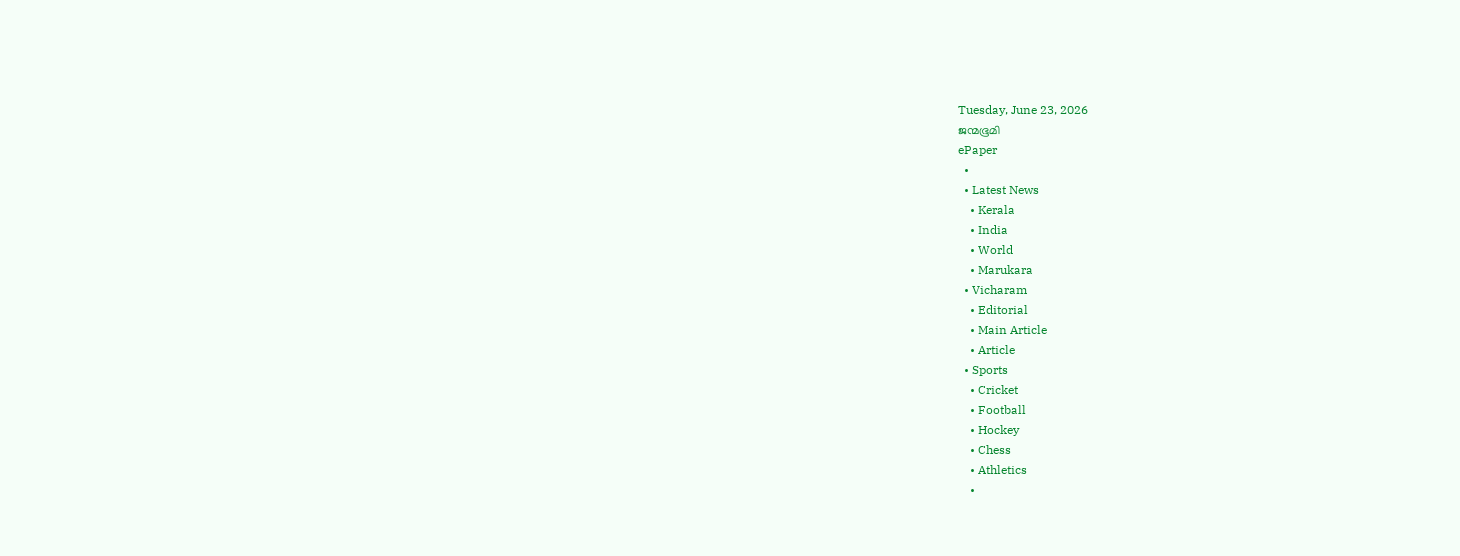Tuesday, June 23, 2026
ജന്മഭൂമി
ePaper
  •
  • Latest News
    • Kerala
    • India
    • World
    • Marukara
  • Vicharam
    • Editorial
    • Main Article
    • Article
  • Sports
    • Cricket
    • Football
    • Hockey
    • Chess
    • Athletics
    •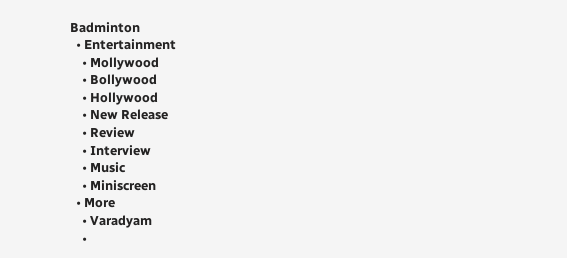Badminton
  • Entertainment
    • Mollywood
    • Bollywood
    • Hollywood
    • New Release
    • Review
    • Interview
    • Music
    • Miniscreen
  • More
    • Varadyam
    •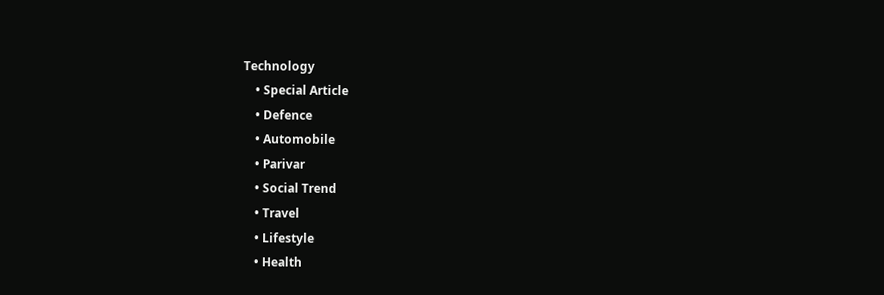Technology
    • Special Article
    • Defence
    • Automobile
    • Parivar
    • Social Trend
    • Travel
    • Lifestyle
    • Health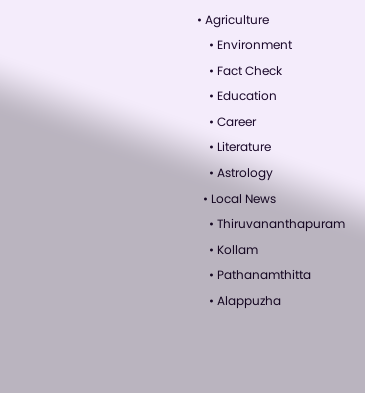• Agriculture
    • Environment
    • Fact Check
    • Education
    • Career
    • Literature
    • Astrology
  • Local News
    • Thiruvananthapuram
    • Kollam
    • Pathanamthitta
    • Alappuzha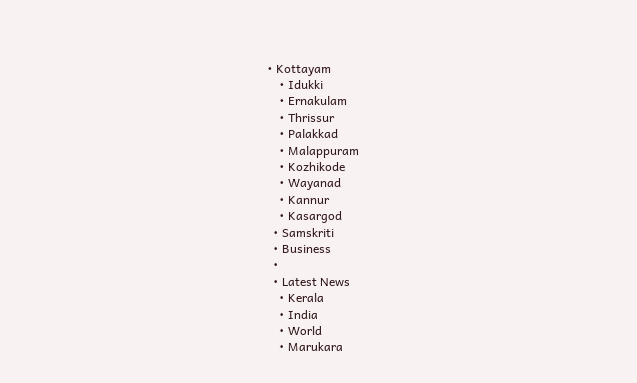• Kottayam
    • Idukki
    • Ernakulam
    • Thrissur
    • Palakkad
    • Malappuram
    • Kozhikode
    • Wayanad
    • Kannur
    • Kasargod
  • Samskriti
  • Business
  •
  • Latest News
    • Kerala
    • India
    • World
    • Marukara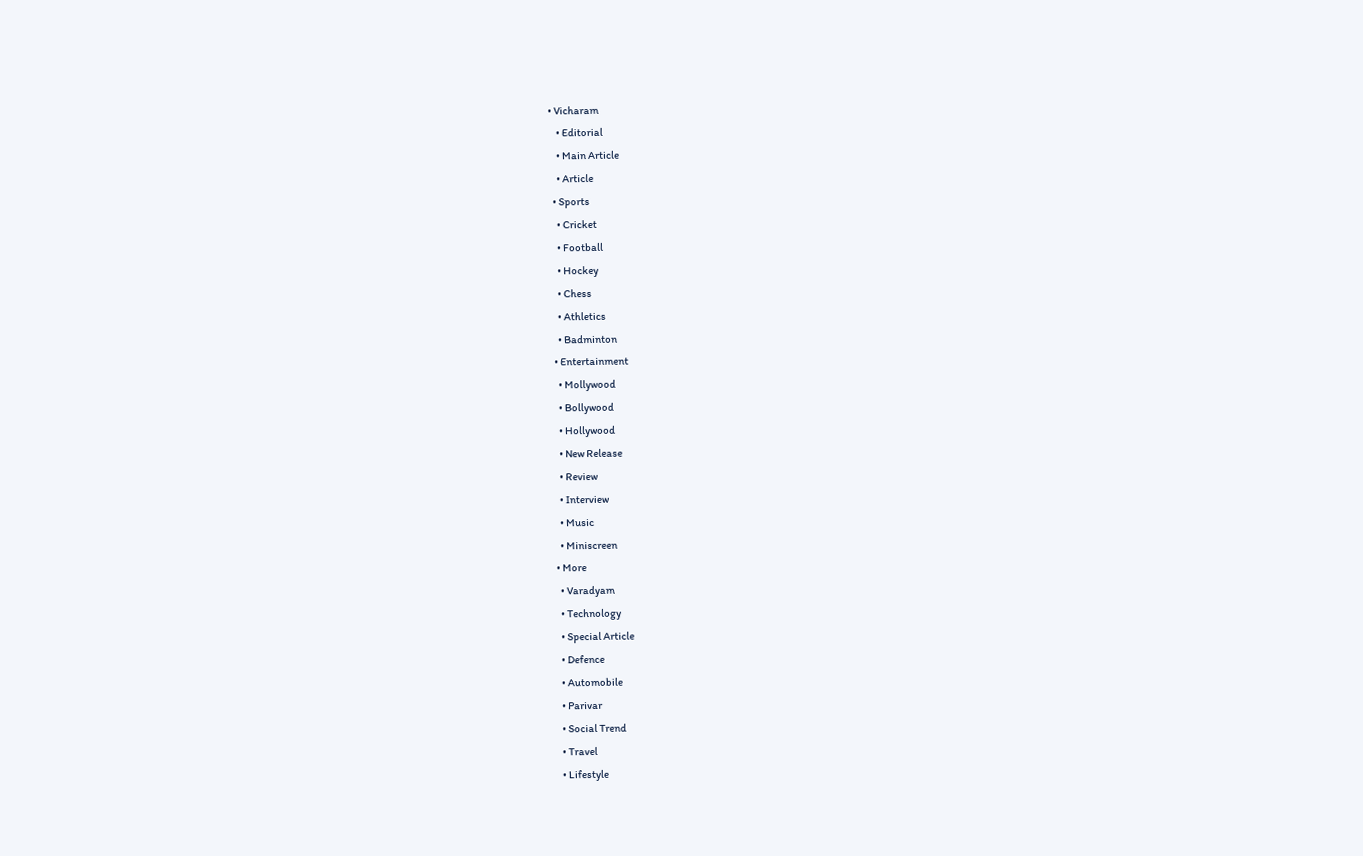• Vicharam
    • Editorial
    • Main Article
    • Article
  • Sports
    • Cricket
    • Football
    • Hockey
    • Chess
    • Athletics
    • Badminton
  • Entertainment
    • Mollywood
    • Bollywood
    • Hollywood
    • New Release
    • Review
    • Interview
    • Music
    • Miniscreen
  • More
    • Varadyam
    • Technology
    • Special Article
    • Defence
    • Automobile
    • Parivar
    • Social Trend
    • Travel
    • Lifestyle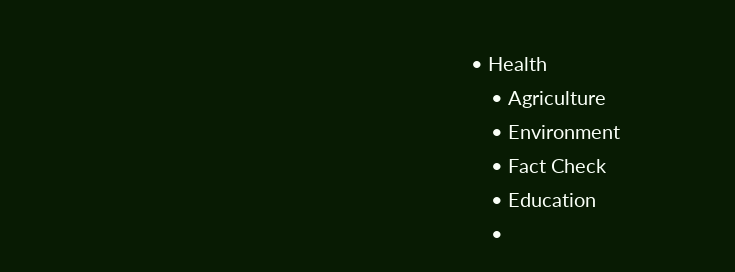• Health
    • Agriculture
    • Environment
    • Fact Check
    • Education
    •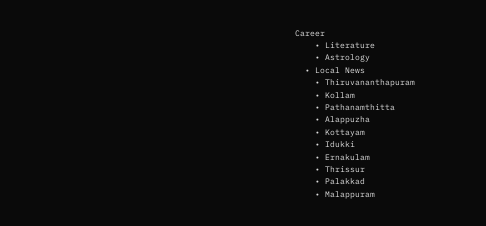Career
    • Literature
    • Astrology
  • Local News
    • Thiruvananthapuram
    • Kollam
    • Pathanamthitta
    • Alappuzha
    • Kottayam
    • Idukki
    • Ernakulam
    • Thrissur
    • Palakkad
    • Malappuram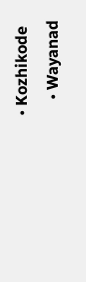• Kozhikode
    • Wayanad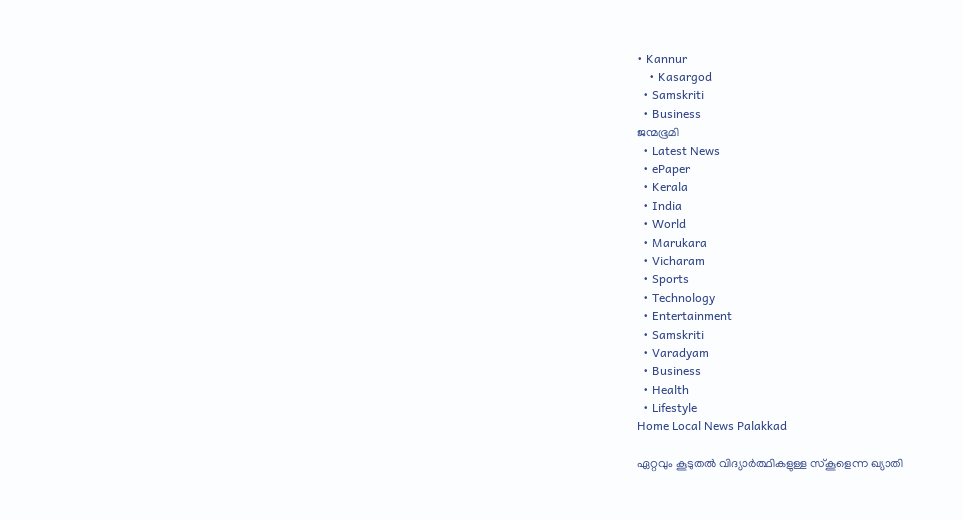• Kannur
    • Kasargod
  • Samskriti
  • Business
ജന്മഭൂമി
  • Latest News
  • ePaper
  • Kerala
  • India
  • World
  • Marukara
  • Vicharam
  • Sports
  • Technology
  • Entertainment
  • Samskriti
  • Varadyam
  • Business
  • Health
  • Lifestyle
Home Local News Palakkad

ഏറ്റവും കൂടുതല്‍ വിദ്യാര്‍ത്ഥികളുള്ള സ്‌കൂളെന്ന ഖ്യാതി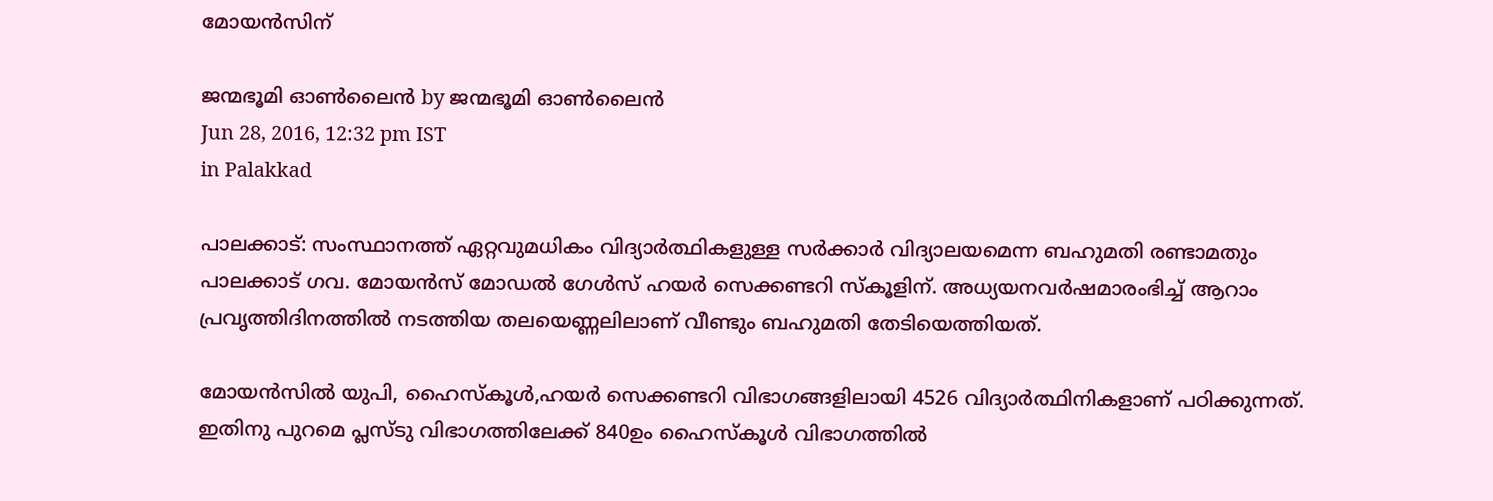മോയന്‍സിന്‌

ജന്മഭൂമി ഓണ്‍ലൈന്‍ by ജന്മഭൂമി ഓണ്‍ലൈന്‍
Jun 28, 2016, 12:32 pm IST
in Palakkad

പാലക്കാട്: സംസ്ഥാനത്ത് ഏറ്റവുമധികം വിദ്യാര്‍ത്ഥികളുള്ള സര്‍ക്കാര്‍ വിദ്യാലയമെന്ന ബഹുമതി രണ്ടാമതും പാലക്കാട് ഗവ. മോയന്‍സ് മോഡല്‍ ഗേള്‍സ് ഹയര്‍ സെക്കണ്ടറി സ്‌കൂളിന്. അധ്യയനവര്‍ഷമാരംഭിച്ച് ആറാം പ്രവൃത്തിദിനത്തില്‍ നടത്തിയ തലയെണ്ണലിലാണ് വീണ്ടും ബഹുമതി തേടിയെത്തിയത്.

മോയന്‍സില്‍ യുപി, ഹൈസ്‌കൂള്‍,ഹയര്‍ സെക്കണ്ടറി വിഭാഗങ്ങളിലായി 4526 വിദ്യാര്‍ത്ഥിനികളാണ് പഠിക്കുന്നത്. ഇതിനു പുറമെ പ്ലസ്ടു വിഭാഗത്തിലേക്ക് 840ഉം ഹൈസ്‌കൂള്‍ വിഭാഗത്തില്‍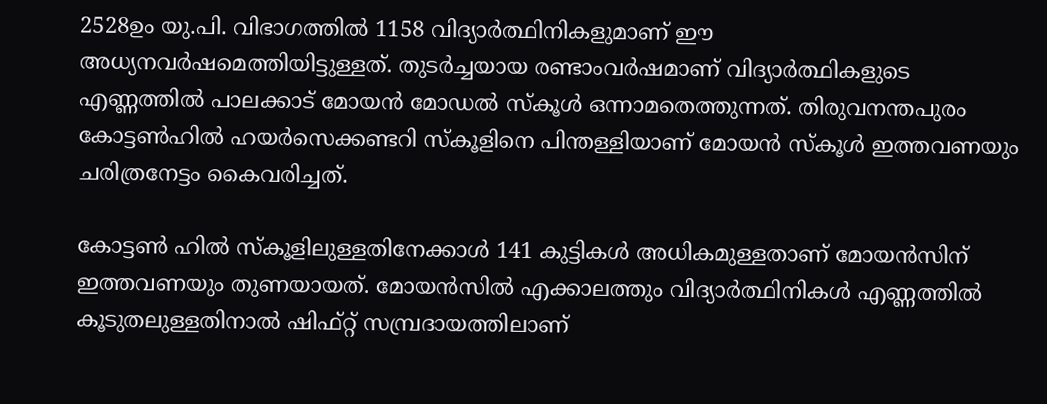2528ഉം യു.പി. വിഭാഗത്തില്‍ 1158 വിദ്യാര്‍ത്ഥിനികളുമാണ് ഈ അധ്യനവര്‍ഷമെത്തിയിട്ടുള്ളത്. തുടര്‍ച്ചയായ രണ്ടാംവര്‍ഷമാണ് വിദ്യാര്‍ത്ഥികളുടെ എണ്ണത്തില്‍ പാലക്കാട് മോയന്‍ മോഡല്‍ സ്‌കൂള്‍ ഒന്നാമതെത്തുന്നത്. തിരുവനന്തപുരം കോട്ടണ്‍ഹില്‍ ഹയര്‍സെക്കണ്ടറി സ്‌കൂളിനെ പിന്തള്ളിയാണ് മോയന്‍ സ്‌കൂള്‍ ഇത്തവണയും ചരിത്രനേട്ടം കൈവരിച്ചത്.

കോട്ടണ്‍ ഹില്‍ സ്‌കൂളിലുള്ളതിനേക്കാള്‍ 141 കുട്ടികള്‍ അധികമുള്ളതാണ് മോയന്‍സിന് ഇത്തവണയും തുണയായത്. മോയന്‍സില്‍ എക്കാലത്തും വിദ്യാര്‍ത്ഥിനികള്‍ എണ്ണത്തില്‍ കൂടുതലുള്ളതിനാല്‍ ഷിഫ്റ്റ് സമ്പ്രദായത്തിലാണ്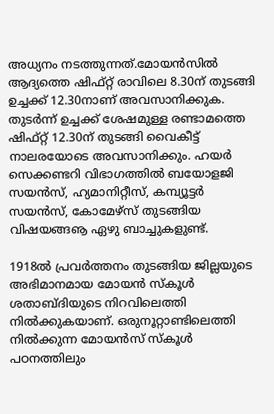അധ്യനം നടത്തുന്നത്.മോയന്‍സില്‍ ആദ്യത്തെ ഷിഫ്റ്റ് രാവിലെ 8.30ന് തുടങ്ങി ഉച്ചക്ക് 12.30നാണ് അവസാനിക്കുക. തുടര്‍ന്ന് ഉച്ചക്ക് ശേഷമുള്ള രണ്ടാമത്തെ ഷിഫ്റ്റ് 12.30ന് തുടങ്ങി വൈകീട്ട് നാലരയോടെ അവസാനിക്കും. ഹയര്‍ സെക്കണ്ടറി വിഭാഗത്തില്‍ ബയോളജി സയന്‍സ്, ഹ്യമാനിറ്റീസ്, കമ്പ്യൂട്ടര്‍ സയന്‍സ്, കോമേഴ്‌സ് തുടങ്ങിയ വിഷയങ്ങൡ ഏഴു ബാച്ചുകളുണ്ട്.

1918ല്‍ പ്രവര്‍ത്തനം തുടങ്ങിയ ജില്ലയുടെ അഭിമാനമായ മോയന്‍ സ്കൂള്‍ ശതാബ്ദിയുടെ നിറവിലെത്തി നില്‍ക്കുകയാണ്. ഒരുനൂറ്റാണ്ടിലെത്തി നില്‍ക്കുന്ന മോയന്‍സ് സ്‌കൂള്‍ പഠനത്തിലും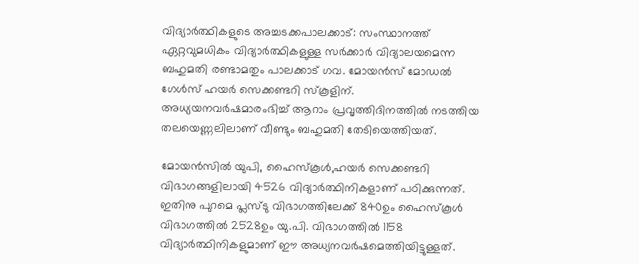വിദ്യാര്‍ത്ഥികളുടെ അച്ചടക്കപാലക്കാട്: സംസ്ഥാനത്ത് ഏറ്റവുമധികം വിദ്യാര്‍ത്ഥികളുള്ള സര്‍ക്കാര്‍ വിദ്യാലയമെന്ന ബഹുമതി രണ്ടാമതും പാലക്കാട് ഗവ. മോയന്‍സ് മോഡല്‍ ഗേള്‍സ് ഹയര്‍ സെക്കണ്ടറി സ്‌കൂളിന്. അധ്യയനവര്‍ഷമാരംഭിച്ച് ആറാം പ്രവൃത്തിദിനത്തില്‍ നടത്തിയ തലയെണ്ണലിലാണ് വീണ്ടും ബഹുമതി തേടിയെത്തിയത്.

മോയന്‍സില്‍ യുപി, ഹൈസ്‌കൂള്‍,ഹയര്‍ സെക്കണ്ടറി വിഭാഗങ്ങളിലായി 4526 വിദ്യാര്‍ത്ഥിനികളാണ് പഠിക്കുന്നത്. ഇതിനു പുറമെ പ്ലസ്ടു വിഭാഗത്തിലേക്ക് 840ഉം ഹൈസ്‌കൂള്‍ വിഭാഗത്തില്‍ 2528ഉം യു.പി. വിഭാഗത്തില്‍ 1158 വിദ്യാര്‍ത്ഥിനികളുമാണ് ഈ അധ്യനവര്‍ഷമെത്തിയിട്ടുള്ളത്.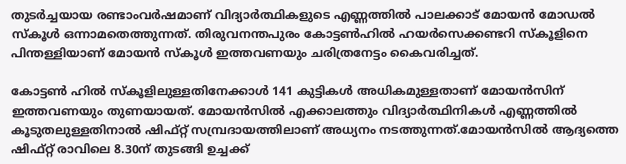തുടര്‍ച്ചയായ രണ്ടാംവര്‍ഷമാണ് വിദ്യാര്‍ത്ഥികളുടെ എണ്ണത്തില്‍ പാലക്കാട് മോയന്‍ മോഡല്‍ സ്‌കൂള്‍ ഒന്നാമതെത്തുന്നത്. തിരുവനന്തപുരം കോട്ടണ്‍ഹില്‍ ഹയര്‍സെക്കണ്ടറി സ്‌കൂളിനെ പിന്തള്ളിയാണ് മോയന്‍ സ്‌കൂള്‍ ഇത്തവണയും ചരിത്രനേട്ടം കൈവരിച്ചത്.

കോട്ടണ്‍ ഹില്‍ സ്‌കൂളിലുള്ളതിനേക്കാള്‍ 141 കുട്ടികള്‍ അധികമുള്ളതാണ് മോയന്‍സിന് ഇത്തവണയും തുണയായത്. മോയന്‍സില്‍ എക്കാലത്തും വിദ്യാര്‍ത്ഥിനികള്‍ എണ്ണത്തില്‍ കൂടുതലുള്ളതിനാല്‍ ഷിഫ്റ്റ് സമ്പ്രദായത്തിലാണ് അധ്യനം നടത്തുന്നത്.മോയന്‍സില്‍ ആദ്യത്തെ ഷിഫ്റ്റ് രാവിലെ 8.30ന് തുടങ്ങി ഉച്ചക്ക്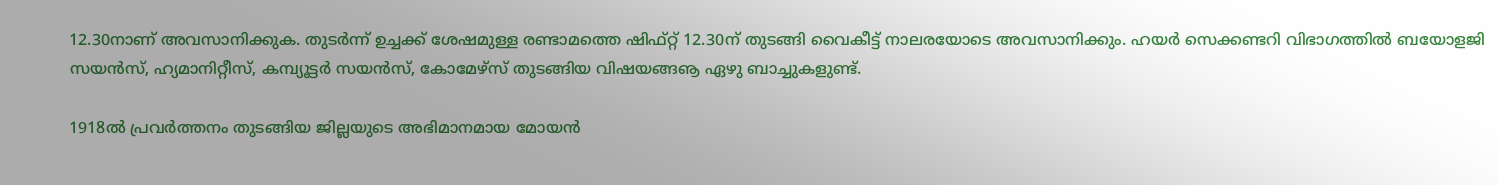12.30നാണ് അവസാനിക്കുക. തുടര്‍ന്ന് ഉച്ചക്ക് ശേഷമുള്ള രണ്ടാമത്തെ ഷിഫ്റ്റ് 12.30ന് തുടങ്ങി വൈകീട്ട് നാലരയോടെ അവസാനിക്കും. ഹയര്‍ സെക്കണ്ടറി വിഭാഗത്തില്‍ ബയോളജി സയന്‍സ്, ഹ്യമാനിറ്റീസ്, കമ്പ്യൂട്ടര്‍ സയന്‍സ്, കോമേഴ്‌സ് തുടങ്ങിയ വിഷയങ്ങൡ ഏഴു ബാച്ചുകളുണ്ട്.

1918ല്‍ പ്രവര്‍ത്തനം തുടങ്ങിയ ജില്ലയുടെ അഭിമാനമായ മോയന്‍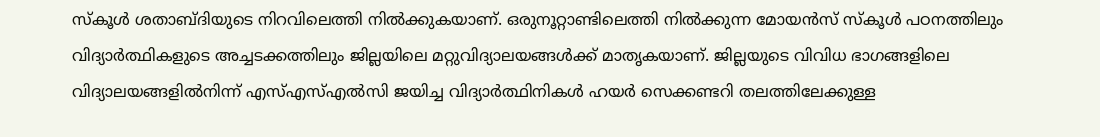സ്കൂള്‍ ശതാബ്ദിയുടെ നിറവിലെത്തി നില്‍ക്കുകയാണ്. ഒരുനൂറ്റാണ്ടിലെത്തി നില്‍ക്കുന്ന മോയന്‍സ് സ്‌കൂള്‍ പഠനത്തിലും വിദ്യാര്‍ത്ഥികളുടെ അച്ചടക്കത്തിലും ജില്ലയിലെ മറ്റുവിദ്യാലയങ്ങള്‍ക്ക് മാതൃകയാണ്. ജില്ലയുടെ വിവിധ ഭാഗങ്ങളിലെ വിദ്യാലയങ്ങളില്‍നിന്ന് എസ്എസ്എല്‍സി ജയിച്ച വിദ്യാര്‍ത്ഥിനികള്‍ ഹയര്‍ സെക്കണ്ടറി തലത്തിലേക്കുള്ള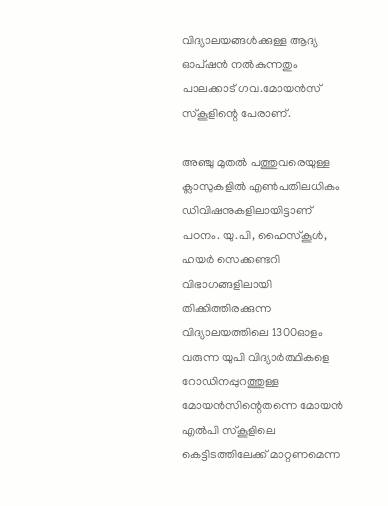വിദ്യാലയങ്ങള്‍ക്കുള്ള ആദ്യ ഓപ്ഷന്‍ നല്‍കുന്നതും പാലക്കാട് ഗവ.മോയന്‍സ് സ്‌കൂളിന്റെ പേരാണ്.

അഞ്ചു മുതല്‍ പത്തുവരെയുള്ള ക്ലാസുകളില്‍ എണ്‍പതിലധികം ഡിവിഷനുകളിലായിട്ടാണ് പഠനം. യു.പി, ഹൈസ്‌കൂള്‍, ഹയര്‍ സെക്കണ്ടറി വിഭാഗങ്ങളിലായി തിക്കിത്തിരക്കുന്ന വിദ്യാലയത്തിലെ 1300ഓളം വരുന്ന യുപി വിദ്യാര്‍ത്ഥികളെ റോഡിനപ്പുറത്തുള്ള മോയന്‍സിന്റെതന്നെ മോയന്‍ എല്‍പി സ്‌കൂളിലെ കെട്ടിടത്തിലേക്ക് മാറ്റണമെന്ന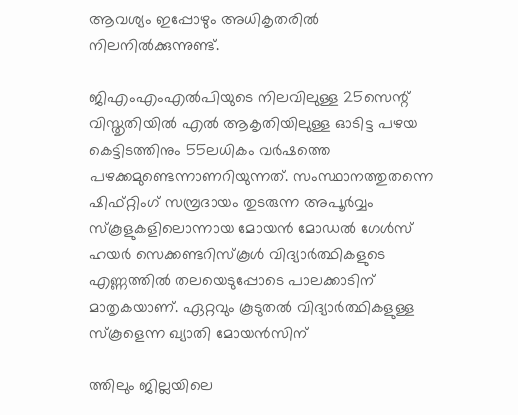ആവശ്യം ഇപ്പോഴും അധികൃതരില്‍ നിലനില്‍ക്കുന്നുണ്ട്.

ജിഎംഎംഎല്‍പിയുടെ നിലവിലുള്ള 25സെന്റ് വിസ്തൃതിയില്‍ എല്‍ ആകൃതിയിലുള്ള ഓടിട്ട പഴയ കെട്ടിടത്തിനും 55ലധികം വര്‍ഷത്തെ പഴക്കമുണ്ടെന്നാണറിയുന്നത്. സംസ്ഥാനത്തുതന്നെ ഷിഫ്റ്റിംഗ് സമ്പ്രദായം തുടരുന്ന അപൂര്‍വ്വം സ്‌കൂളുകളിലൊന്നായ മോയന്‍ മോഡല്‍ ഗേള്‍സ് ഹയര്‍ സെക്കണ്ടറിസ്‌കൂള്‍ വിദ്യാര്‍ത്ഥികളുടെ എണ്ണത്തില്‍ തലയെടുപ്പോടെ പാലക്കാടിന് മാതൃകയാണ്. ഏറ്റവും കൂടുതല്‍ വിദ്യാര്‍ത്ഥികളുള്ള സ്‌കൂളെന്ന ഖ്യാതി മോയന്‍സിന്‌

ത്തിലും ജില്ലയിലെ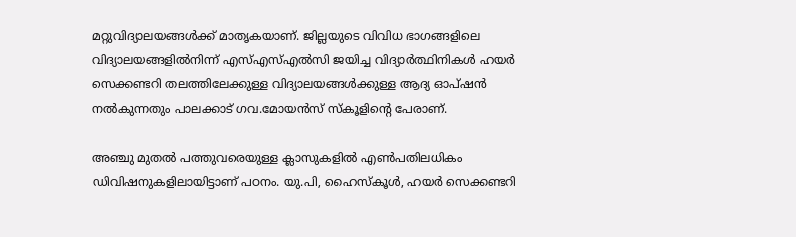മറ്റുവിദ്യാലയങ്ങള്‍ക്ക് മാതൃകയാണ്. ജില്ലയുടെ വിവിധ ഭാഗങ്ങളിലെ വിദ്യാലയങ്ങളില്‍നിന്ന് എസ്എസ്എല്‍സി ജയിച്ച വിദ്യാര്‍ത്ഥിനികള്‍ ഹയര്‍ സെക്കണ്ടറി തലത്തിലേക്കുള്ള വിദ്യാലയങ്ങള്‍ക്കുള്ള ആദ്യ ഓപ്ഷന്‍ നല്‍കുന്നതും പാലക്കാട് ഗവ.മോയന്‍സ് സ്‌കൂളിന്റെ പേരാണ്.

അഞ്ചു മുതല്‍ പത്തുവരെയുള്ള ക്ലാസുകളില്‍ എണ്‍പതിലധികം ഡിവിഷനുകളിലായിട്ടാണ് പഠനം. യു.പി, ഹൈസ്‌കൂള്‍, ഹയര്‍ സെക്കണ്ടറി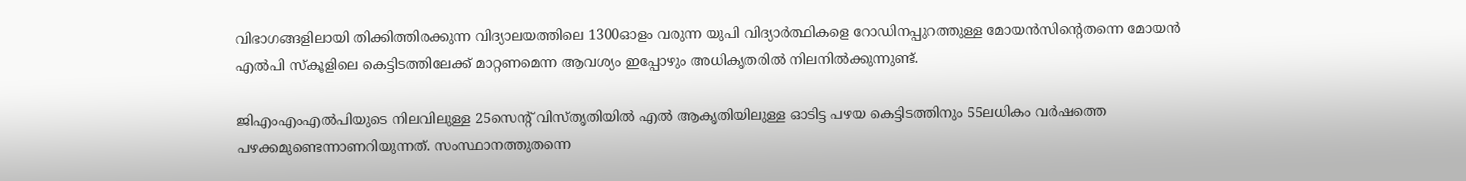വിഭാഗങ്ങളിലായി തിക്കിത്തിരക്കുന്ന വിദ്യാലയത്തിലെ 1300ഓളം വരുന്ന യുപി വിദ്യാര്‍ത്ഥികളെ റോഡിനപ്പുറത്തുള്ള മോയന്‍സിന്റെതന്നെ മോയന്‍ എല്‍പി സ്‌കൂളിലെ കെട്ടിടത്തിലേക്ക് മാറ്റണമെന്ന ആവശ്യം ഇപ്പോഴും അധികൃതരില്‍ നിലനില്‍ക്കുന്നുണ്ട്.

ജിഎംഎംഎല്‍പിയുടെ നിലവിലുള്ള 25സെന്റ് വിസ്തൃതിയില്‍ എല്‍ ആകൃതിയിലുള്ള ഓടിട്ട പഴയ കെട്ടിടത്തിനും 55ലധികം വര്‍ഷത്തെ പഴക്കമുണ്ടെന്നാണറിയുന്നത്. സംസ്ഥാനത്തുതന്നെ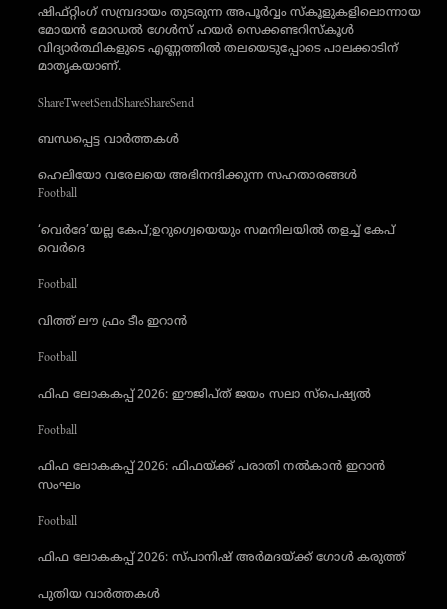ഷിഫ്റ്റിംഗ് സമ്പ്രദായം തുടരുന്ന അപൂര്‍വ്വം സ്‌കൂളുകളിലൊന്നായ മോയന്‍ മോഡല്‍ ഗേള്‍സ് ഹയര്‍ സെക്കണ്ടറിസ്‌കൂള്‍ വിദ്യാര്‍ത്ഥികളുടെ എണ്ണത്തില്‍ തലയെടുപ്പോടെ പാലക്കാടിന് മാതൃകയാണ്.

ShareTweetSendShareShareSend

ബന്ധപ്പെട്ട വാര്‍ത്തകള്‍

ഹെലിയോ വരേലയെ അഭിനന്ദിക്കുന്ന സഹതാരങ്ങള്‍
Football

‘വെര്‍ദേ’യല്ല കേപ്;ഉറുഗ്വെയെയും സമനിലയില്‍ തളച്ച് കേപ് വെര്‍ദെ

Football

വിത്ത് ലൗ ഫ്രം ടീം ഇറാന്‍

Football

ഫിഫ ലോകകപ്പ് 2026: ഈജിപ്ത് ജയം സലാ സ്‌പെഷ്യല്‍

Football

ഫിഫ ലോകകപ്പ് 2026: ഫിഫയ്‌ക്ക് പരാതി നല്‍കാന്‍ ഇറാന്‍ സംഘം

Football

ഫിഫ ലോകകപ്പ് 2026: സ്പാനിഷ് അര്‍മദയ്‌ക്ക് ഗോള്‍ കരുത്ത്

പുതിയ വാര്‍ത്തകള്‍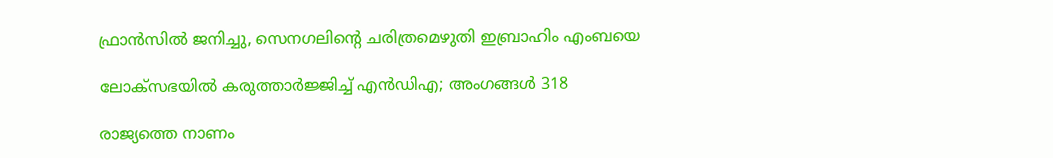ഫ്രാന്‍സില്‍ ജനിച്ചു, സെനഗലിന്റെ ചരിത്രമെഴുതി ഇബ്രാഹിം എംബയെ

ലോക്‌സഭയില്‍ കരുത്താര്‍ജ്ജിച്ച് എന്‍ഡിഎ; അംഗങ്ങള്‍ 318

രാജ്യത്തെ നാണം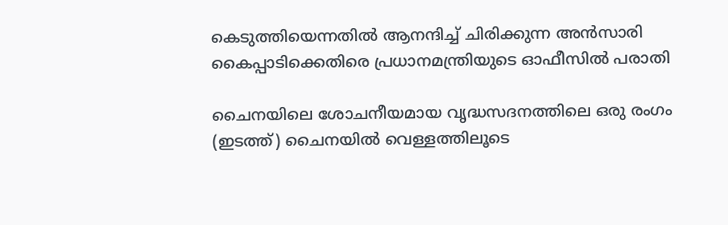കെടുത്തിയെന്നതില്‍ ആനന്ദിച്ച് ചിരിക്കുന്ന അന്‍സാരി കൈപ്പാടിക്കെതിരെ പ്രധാനമന്ത്രിയുടെ ഓഫീസില്‍ പരാതി

ചൈനയിലെ ശോചനീയമായ വൃദ്ധസദനത്തിലെ ഒരു രംഗം (ഇടത്ത്) ചൈനയില്‍ വെള്ളത്തിലൂടെ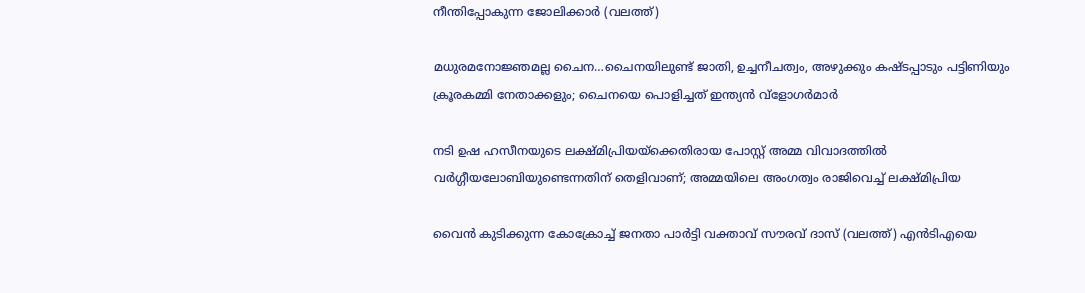നീന്തിപ്പോകുന്ന ജോലിക്കാര്‍ (വലത്ത്)

മധുരമനോജ്ഞമല്ല ചൈന…ചൈനയിലുണ്ട് ജാതി, ഉച്ചനീചത്വം, അഴുക്കും കഷ്ടപ്പാടും പട്ടിണിയും ക്രൂരകമ്മി നേതാക്കളും; ചൈനയെ പൊളിച്ചത് ഇന്ത്യന്‍ വ്ളോഗര്‍മാര്‍

നടി ഉഷ ഹസീനയുടെ ലക്ഷ്മിപ്രിയയ്‌ക്കെതിരായ പോസ്റ്റ് അമ്മ വിവാദത്തില്‍ വര്‍ഗ്ഗീയലോബിയുണ്ടെന്നതിന് തെളിവാണ്; അമ്മയിലെ അംഗത്വം രാജിവെച്ച് ലക്ഷ്മിപ്രിയ

വൈന്‍ കുടിക്കുന്ന കോക്രോച്ച് ജനതാ പാര്‍ട്ടി വക്താവ് സൗരവ് ദാസ് (വലത്ത്) എന്‍ടിഎയെ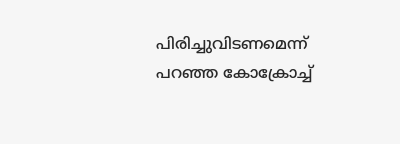പിരിച്ചുവിടണമെന്ന് പറഞ്ഞ കോക്രോച്ച്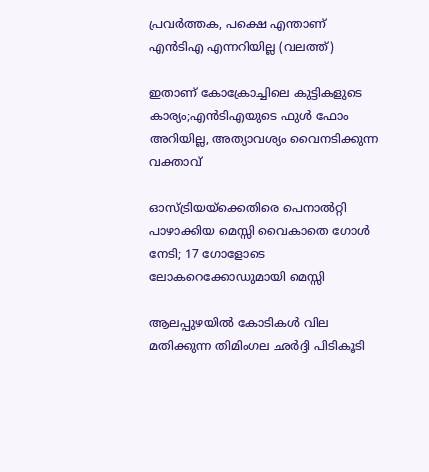പ്രവര്‍ത്തക, പക്ഷെ എന്താണ് എന്‍ടിഎ എന്നറിയില്ല (വലത്ത്)

ഇതാണ് കോക്രോച്ചിലെ കുട്ടികളുടെ കാര്യം;എന്‍ടിഎയുടെ ഫുള്‍ ഫോം അറിയില്ല, അത്യാവശ്യം വൈനടിക്കുന്ന വക്താവ്

ഓസ്ട്രിയയ്‌ക്കെതിരെ പെനാല്‍റ്റി പാഴാക്കിയ മെസ്സി വൈകാതെ ഗോള്‍ നേടി; 17 ഗോളോടെ ലോകറെക്കോഡുമായി മെസ്സി

ആലപ്പുഴയില്‍ കോടികള്‍ വില മതിക്കുന്ന തിമിംഗല ഛര്‍ദ്ദി പിടികൂടി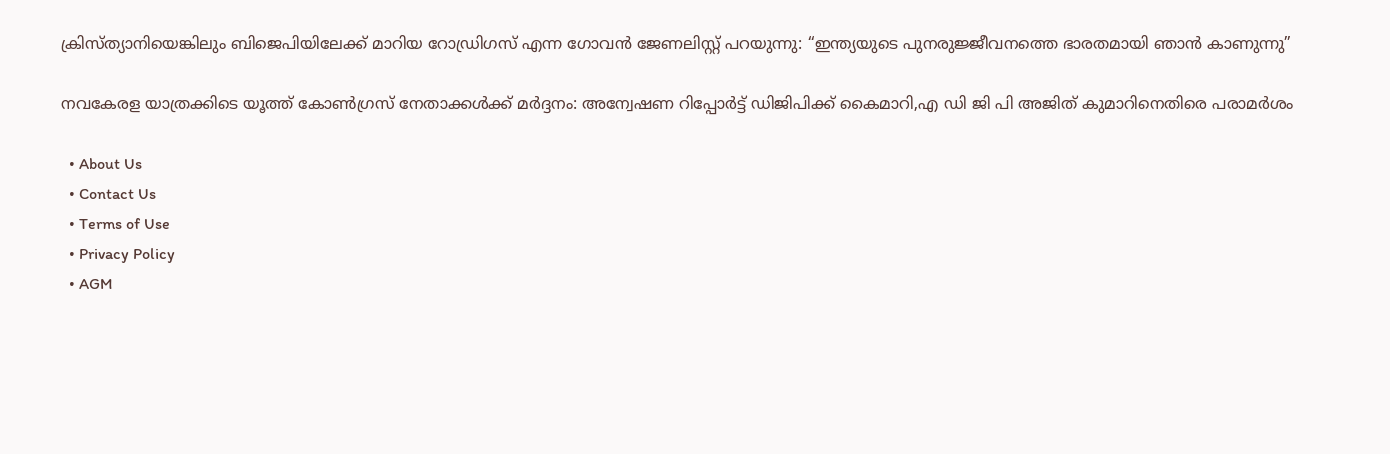ക്രിസ്ത്യാനിയെങ്കിലും ബിജെപിയിലേക്ക് മാറിയ റോഡ്രിഗസ് എന്ന ഗോവന്‍ ജേണലിസ്റ്റ് പറയുന്നു: “ഇന്ത്യയുടെ പുനരുജ്ജീവനത്തെ ഭാരതമായി ഞാൻ കാണുന്നു”

നവകേരള യാത്രക്കിടെ യൂത്ത് കോണ്‍ഗ്രസ് നേതാക്കള്‍ക്ക് മര്‍ദ്ദനം: അന്വേഷണ റിപ്പോര്‍ട്ട് ഡിജിപിക്ക് കൈമാറി,എ ഡി ജി പി അജിത് കുമാറിനെതിരെ പരാമര്‍ശം

  • About Us
  • Contact Us
  • Terms of Use
  • Privacy Policy
  • AGM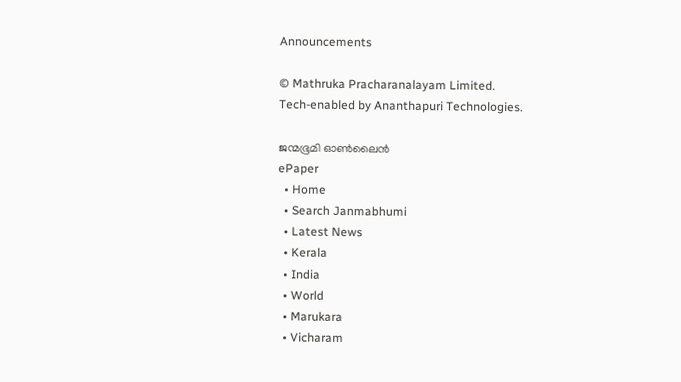Announcements

© Mathruka Pracharanalayam Limited.
Tech-enabled by Ananthapuri Technologies.

ജന്മഭൂമി ഓണ്‍ലൈന്‍
ePaper
  • Home
  • Search Janmabhumi
  • Latest News
  • Kerala
  • India
  • World
  • Marukara
  • Vicharam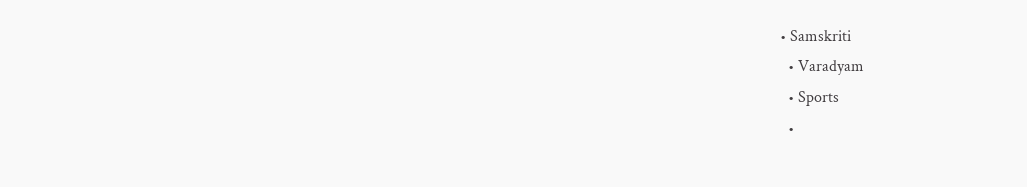• Samskriti
  • Varadyam
  • Sports
  •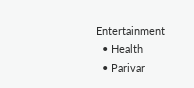Entertainment
  • Health
  • Parivar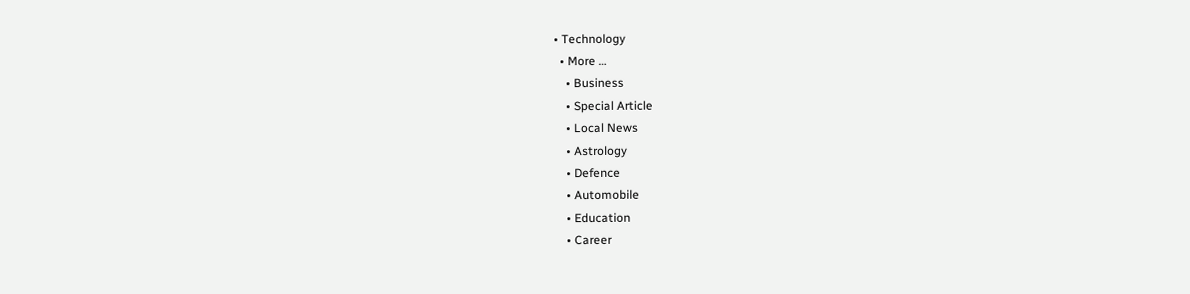• Technology
  • More …
    • Business
    • Special Article
    • Local News
    • Astrology
    • Defence
    • Automobile
    • Education
    • Career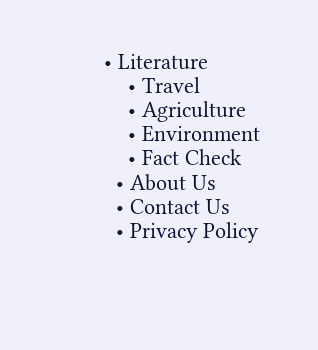• Literature
    • Travel
    • Agriculture
    • Environment
    • Fact Check
  • About Us
  • Contact Us
  • Privacy Policy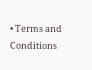• Terms and Conditions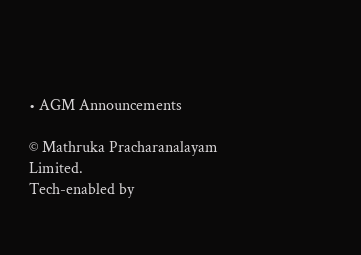• AGM Announcements

© Mathruka Pracharanalayam Limited.
Tech-enabled by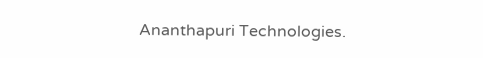Ananthapuri Technologies.